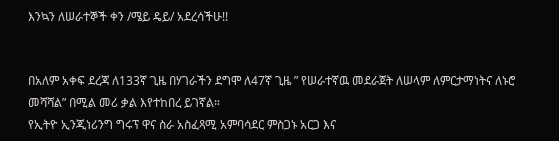እንኳን ለሠራተኞች ቀን /ሜይ ዴይ/ አደረሳችሁ!!


በአለም አቀፍ ደረጃ ለ133ኛ ጊዜ በሃገራችን ደግሞ ለ47ኛ ጊዜ ” የሠራተኛዉ መደራጀት ለሠላም ለምርታማነትና ለኑሮ መሻሻል” በሚል መሪ ቃል እየተከበረ ይገኛል።
የኢትዮ ኢንጂነሪንግ ግሩፕ ዋና ስራ አስፈጻሚ አምባሳደር ምስጋኑ አርጋ እና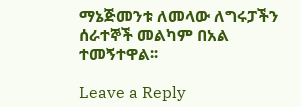ማኔጅመንቱ ለመላው ለግሩፓችን ሰራተኞች መልካም በአል ተመኝተዋል፡፡

Leave a Reply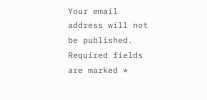Your email address will not be published. Required fields are marked *